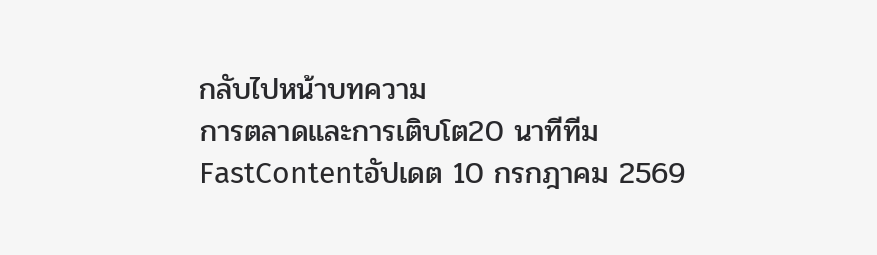กลับไปหน้าบทความ
การตลาดและการเติบโต20 นาทีทีม FastContentอัปเดต 10 กรกฎาคม 2569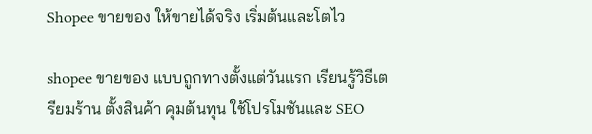Shopee ขายของ ให้ขายได้จริง เริ่มต้นและโตไว

shopee ขายของ แบบถูกทางตั้งแต่วันแรก เรียนรู้วิธีเตรียมร้าน ตั้งสินค้า คุมต้นทุน ใช้โปรโมชันและ SEO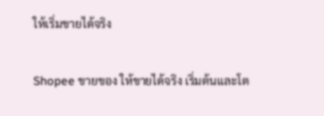ให้เริ่มขายได้จริง

Shopee ขายของ ให้ขายได้จริง เริ่มต้นและโต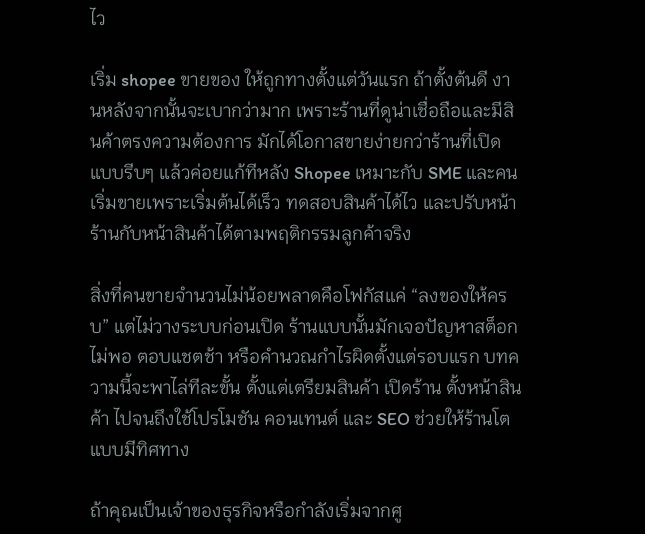ไว

เริ่ม shopee ขายของ ให้ถูกทางตั้งแต่วันแรก ถ้าตั้งต้นดี งานหลังจากนั้นจะเบากว่ามาก เพราะร้านที่ดูน่าเชื่อถือและมีสินค้าตรงความต้องการ มักได้โอกาสขายง่ายกว่าร้านที่เปิดแบบรีบๆ แล้วค่อยแก้ทีหลัง Shopee เหมาะกับ SME และคนเริ่มขายเพราะเริ่มต้นได้เร็ว ทดสอบสินค้าได้ไว และปรับหน้าร้านกับหน้าสินค้าได้ตามพฤติกรรมลูกค้าจริง

สิ่งที่คนขายจำนวนไม่น้อยพลาดคือโฟกัสแค่ “ลงของให้ครบ” แต่ไม่วางระบบก่อนเปิด ร้านแบบนั้นมักเจอปัญหาสต็อกไม่พอ ตอบแชตช้า หรือคำนวณกำไรผิดตั้งแต่รอบแรก บทความนี้จะพาไล่ทีละขั้น ตั้งแต่เตรียมสินค้า เปิดร้าน ตั้งหน้าสินค้า ไปจนถึงใช้โปรโมชัน คอนเทนต์ และ SEO ช่วยให้ร้านโตแบบมีทิศทาง

ถ้าคุณเป็นเจ้าของธุรกิจหรือกำลังเริ่มจากศู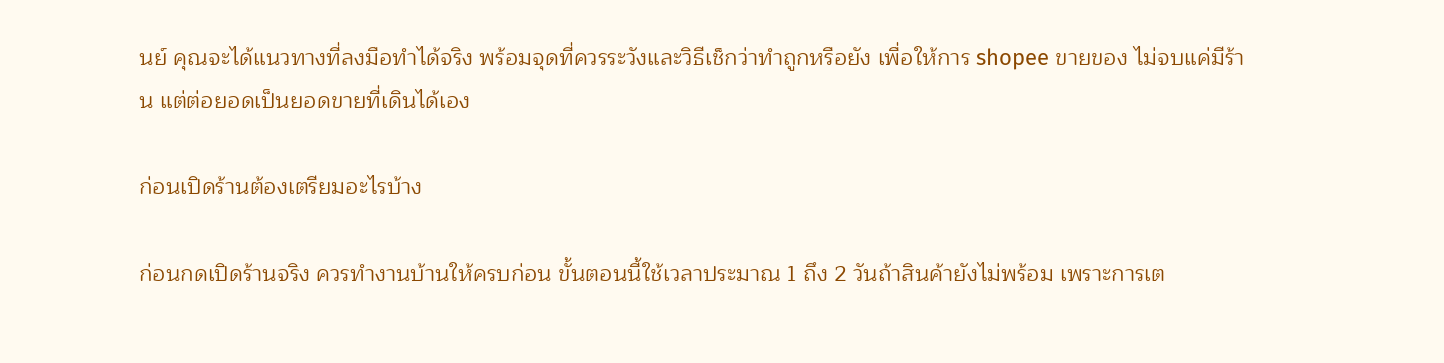นย์ คุณจะได้แนวทางที่ลงมือทำได้จริง พร้อมจุดที่ควรระวังและวิธีเช็กว่าทำถูกหรือยัง เพื่อให้การ shopee ขายของ ไม่จบแค่มีร้าน แต่ต่อยอดเป็นยอดขายที่เดินได้เอง

ก่อนเปิดร้านต้องเตรียมอะไรบ้าง

ก่อนกดเปิดร้านจริง ควรทำงานบ้านให้ครบก่อน ขั้นตอนนี้ใช้เวลาประมาณ 1 ถึง 2 วันถ้าสินค้ายังไม่พร้อม เพราะการเต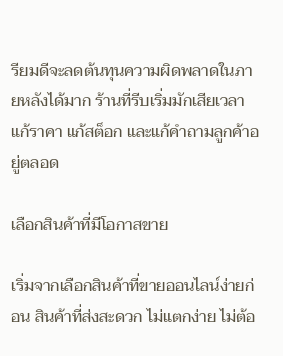รียมดีจะลดต้นทุนความผิดพลาดในภายหลังได้มาก ร้านที่รีบเริ่มมักเสียเวลาแก้ราคา แก้สต็อก และแก้คำถามลูกค้าอยู่ตลอด

เลือกสินค้าที่มีโอกาสขาย

เริ่มจากเลือกสินค้าที่ขายออนไลน์ง่ายก่อน สินค้าที่ส่งสะดวก ไม่แตกง่าย ไม่ต้อ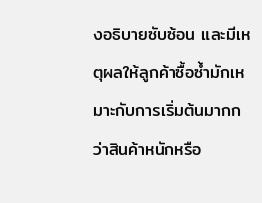งอธิบายซับซ้อน และมีเหตุผลให้ลูกค้าซื้อซ้ำมักเหมาะกับการเริ่มต้นมากกว่าสินค้าหนักหรือ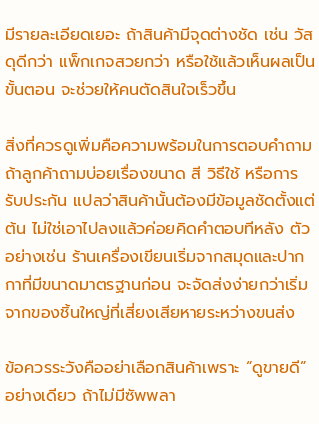มีรายละเอียดเยอะ ถ้าสินค้ามีจุดต่างชัด เช่น วัสดุดีกว่า แพ็กเกจสวยกว่า หรือใช้แล้วเห็นผลเป็นขั้นตอน จะช่วยให้คนตัดสินใจเร็วขึ้น

สิ่งที่ควรดูเพิ่มคือความพร้อมในการตอบคำถาม ถ้าลูกค้าถามบ่อยเรื่องขนาด สี วิธีใช้ หรือการรับประกัน แปลว่าสินค้านั้นต้องมีข้อมูลชัดตั้งแต่ต้น ไม่ใช่เอาไปลงแล้วค่อยคิดคำตอบทีหลัง ตัวอย่างเช่น ร้านเครื่องเขียนเริ่มจากสมุดและปากกาที่มีขนาดมาตรฐานก่อน จะจัดส่งง่ายกว่าเริ่มจากของชิ้นใหญ่ที่เสี่ยงเสียหายระหว่างขนส่ง

ข้อควรระวังคืออย่าเลือกสินค้าเพราะ “ดูขายดี” อย่างเดียว ถ้าไม่มีซัพพลา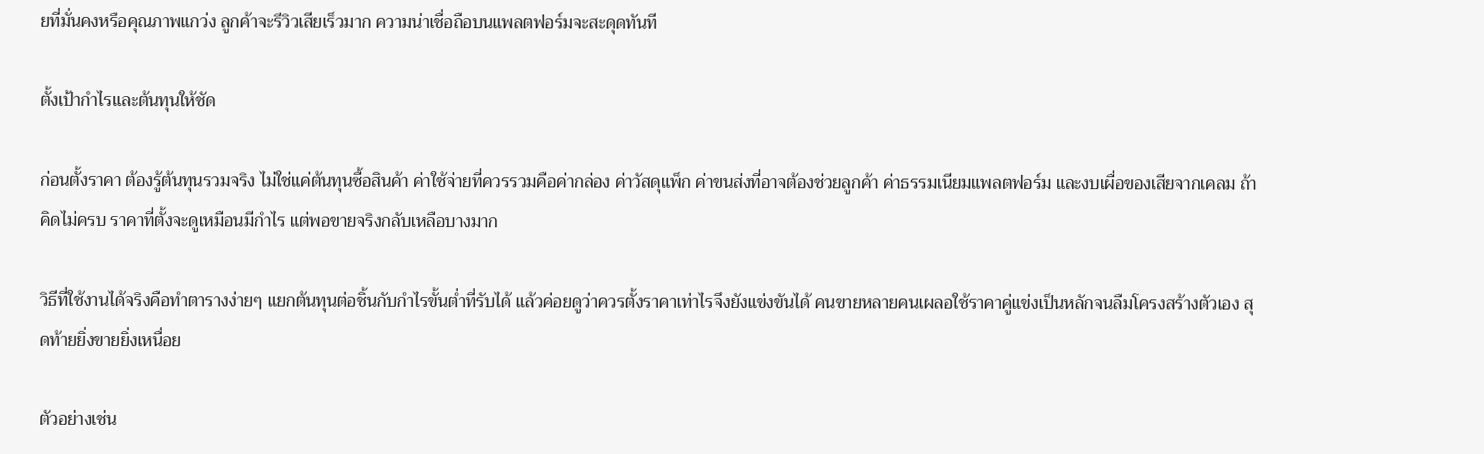ยที่มั่นคงหรือคุณภาพแกว่ง ลูกค้าจะรีวิวเสียเร็วมาก ความน่าเชื่อถือบนแพลตฟอร์มจะสะดุดทันที

ตั้งเป้ากำไรและต้นทุนให้ชัด

ก่อนตั้งราคา ต้องรู้ต้นทุนรวมจริง ไม่ใช่แค่ต้นทุนซื้อสินค้า ค่าใช้จ่ายที่ควรรวมคือค่ากล่อง ค่าวัสดุแพ็ก ค่าขนส่งที่อาจต้องช่วยลูกค้า ค่าธรรมเนียมแพลตฟอร์ม และงบเผื่อของเสียจากเคลม ถ้าคิดไม่ครบ ราคาที่ตั้งจะดูเหมือนมีกำไร แต่พอขายจริงกลับเหลือบางมาก

วิธีที่ใช้งานได้จริงคือทำตารางง่ายๆ แยกต้นทุนต่อชิ้นกับกำไรขั้นต่ำที่รับได้ แล้วค่อยดูว่าควรตั้งราคาเท่าไรจึงยังแข่งขันได้ คนขายหลายคนเผลอใช้ราคาคู่แข่งเป็นหลักจนลืมโครงสร้างตัวเอง สุดท้ายยิ่งขายยิ่งเหนื่อย

ตัวอย่างเช่น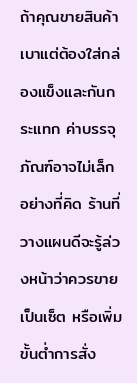ถ้าคุณขายสินค้าเบาแต่ต้องใส่กล่องแข็งและกันกระแทก ค่าบรรจุภัณฑ์อาจไม่เล็กอย่างที่คิด ร้านที่วางแผนดีจะรู้ล่วงหน้าว่าควรขายเป็นเซ็ต หรือเพิ่มขั้นต่ำการสั่ง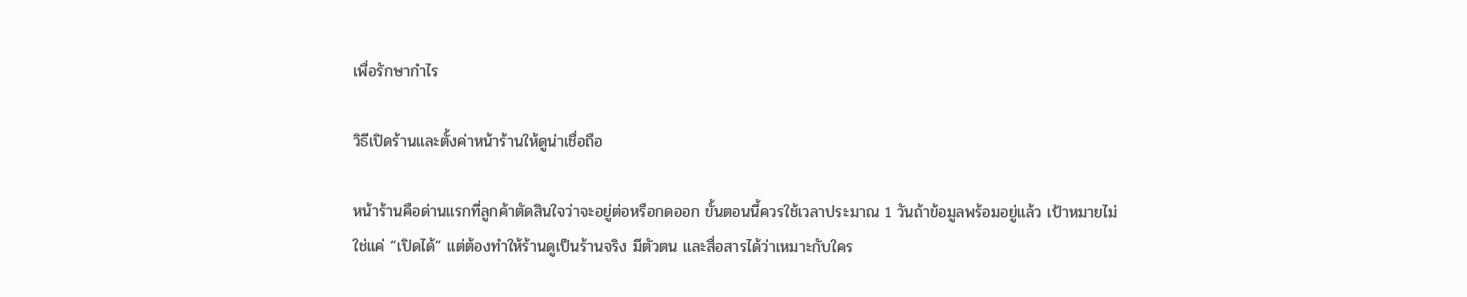เพื่อรักษากำไร

วิธีเปิดร้านและตั้งค่าหน้าร้านให้ดูน่าเชื่อถือ

หน้าร้านคือด่านแรกที่ลูกค้าตัดสินใจว่าจะอยู่ต่อหรือกดออก ขั้นตอนนี้ควรใช้เวลาประมาณ 1 วันถ้าข้อมูลพร้อมอยู่แล้ว เป้าหมายไม่ใช่แค่ “เปิดได้” แต่ต้องทำให้ร้านดูเป็นร้านจริง มีตัวตน และสื่อสารได้ว่าเหมาะกับใคร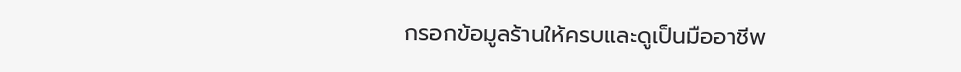กรอกข้อมูลร้านให้ครบและดูเป็นมืออาชีพ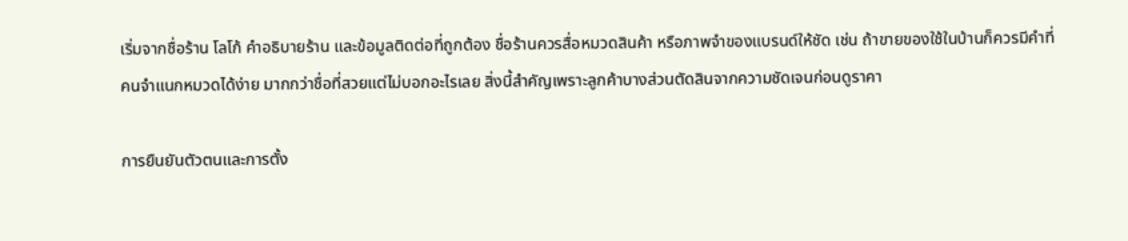เริ่มจากชื่อร้าน โลโก้ คำอธิบายร้าน และข้อมูลติดต่อที่ถูกต้อง ชื่อร้านควรสื่อหมวดสินค้า หรือภาพจำของแบรนด์ให้ชัด เช่น ถ้าขายของใช้ในบ้านก็ควรมีคำที่คนจำแนกหมวดได้ง่าย มากกว่าชื่อที่สวยแต่ไม่บอกอะไรเลย สิ่งนี้สำคัญเพราะลูกค้าบางส่วนตัดสินจากความชัดเจนก่อนดูราคา

การยืนยันตัวตนและการตั้ง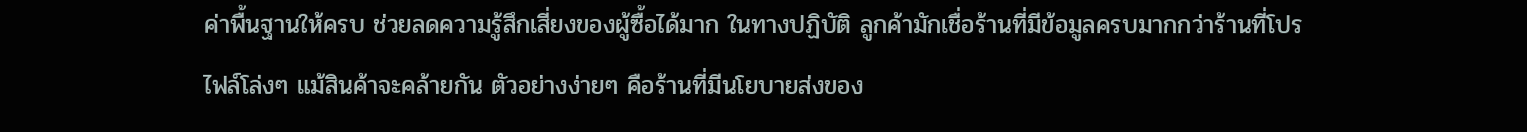ค่าพื้นฐานให้ครบ ช่วยลดความรู้สึกเสี่ยงของผู้ซื้อได้มาก ในทางปฏิบัติ ลูกค้ามักเชื่อร้านที่มีข้อมูลครบมากกว่าร้านที่โปรไฟล์โล่งๆ แม้สินค้าจะคล้ายกัน ตัวอย่างง่ายๆ คือร้านที่มีนโยบายส่งของ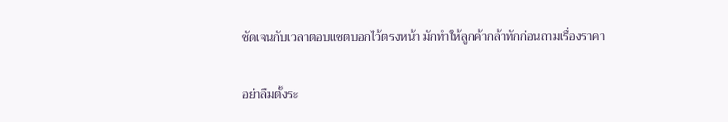ชัดเจนกับเวลาตอบแชตบอกไว้ตรงหน้า มักทำให้ลูกค้ากล้าทักก่อนถามเรื่องราคา

อย่าลืมตั้งระ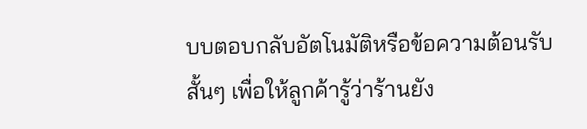บบตอบกลับอัตโนมัติหรือข้อความต้อนรับสั้นๆ เพื่อให้ลูกค้ารู้ว่าร้านยัง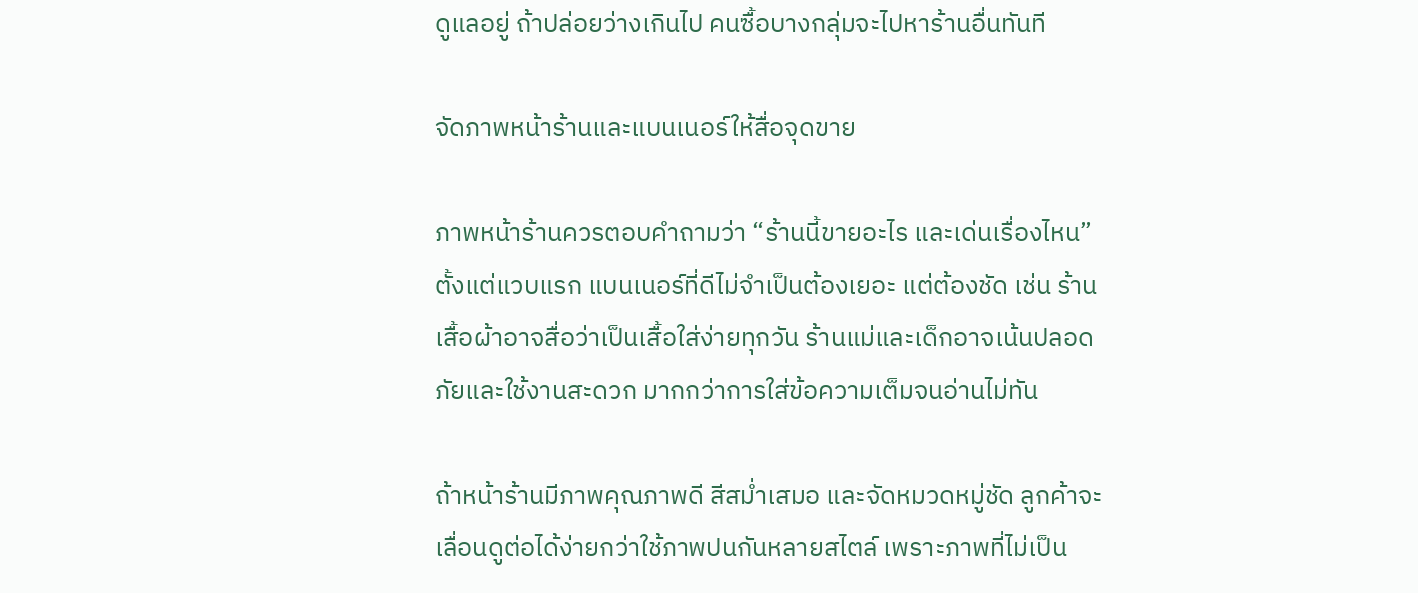ดูแลอยู่ ถ้าปล่อยว่างเกินไป คนซื้อบางกลุ่มจะไปหาร้านอื่นทันที

จัดภาพหน้าร้านและแบนเนอร์ให้สื่อจุดขาย

ภาพหน้าร้านควรตอบคำถามว่า “ร้านนี้ขายอะไร และเด่นเรื่องไหน” ตั้งแต่แวบแรก แบนเนอร์ที่ดีไม่จำเป็นต้องเยอะ แต่ต้องชัด เช่น ร้านเสื้อผ้าอาจสื่อว่าเป็นเสื้อใส่ง่ายทุกวัน ร้านแม่และเด็กอาจเน้นปลอดภัยและใช้งานสะดวก มากกว่าการใส่ข้อความเต็มจนอ่านไม่ทัน

ถ้าหน้าร้านมีภาพคุณภาพดี สีสม่ำเสมอ และจัดหมวดหมู่ชัด ลูกค้าจะเลื่อนดูต่อได้ง่ายกว่าใช้ภาพปนกันหลายสไตล์ เพราะภาพที่ไม่เป็น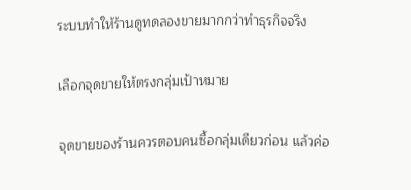ระบบทำให้ร้านดูทดลองขายมากกว่าทำธุรกิจจริง

เลือกจุดขายให้ตรงกลุ่มเป้าหมาย

จุดขายของร้านควรตอบคนซื้อกลุ่มเดียวก่อน แล้วค่อ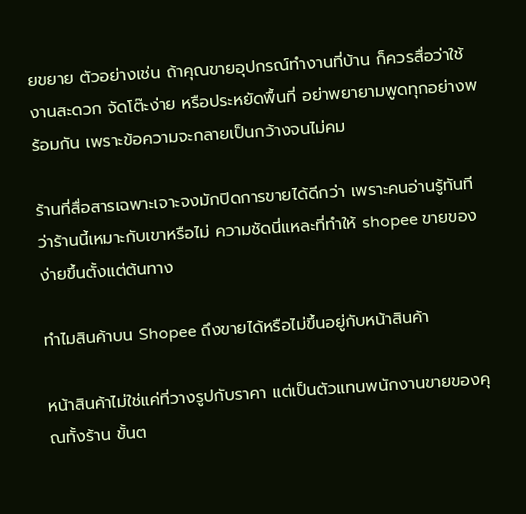ยขยาย ตัวอย่างเช่น ถ้าคุณขายอุปกรณ์ทำงานที่บ้าน ก็ควรสื่อว่าใช้งานสะดวก จัดโต๊ะง่าย หรือประหยัดพื้นที่ อย่าพยายามพูดทุกอย่างพร้อมกัน เพราะข้อความจะกลายเป็นกว้างจนไม่คม

ร้านที่สื่อสารเฉพาะเจาะจงมักปิดการขายได้ดีกว่า เพราะคนอ่านรู้ทันทีว่าร้านนี้เหมาะกับเขาหรือไม่ ความชัดนี่แหละที่ทำให้ shopee ขายของ ง่ายขึ้นตั้งแต่ต้นทาง

ทำไมสินค้าบน Shopee ถึงขายได้หรือไม่ขึ้นอยู่กับหน้าสินค้า

หน้าสินค้าไม่ใช่แค่ที่วางรูปกับราคา แต่เป็นตัวแทนพนักงานขายของคุณทั้งร้าน ขั้นต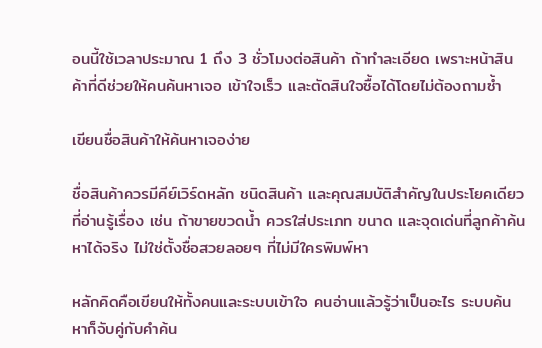อนนี้ใช้เวลาประมาณ 1 ถึง 3 ชั่วโมงต่อสินค้า ถ้าทำละเอียด เพราะหน้าสินค้าที่ดีช่วยให้คนค้นหาเจอ เข้าใจเร็ว และตัดสินใจซื้อได้โดยไม่ต้องถามซ้ำ

เขียนชื่อสินค้าให้ค้นหาเจอง่าย

ชื่อสินค้าควรมีคีย์เวิร์ดหลัก ชนิดสินค้า และคุณสมบัติสำคัญในประโยคเดียวที่อ่านรู้เรื่อง เช่น ถ้าขายขวดน้ำ ควรใส่ประเภท ขนาด และจุดเด่นที่ลูกค้าค้นหาได้จริง ไม่ใช่ตั้งชื่อสวยลอยๆ ที่ไม่มีใครพิมพ์หา

หลักคิดคือเขียนให้ทั้งคนและระบบเข้าใจ คนอ่านแล้วรู้ว่าเป็นอะไร ระบบค้นหาก็จับคู่กับคำค้น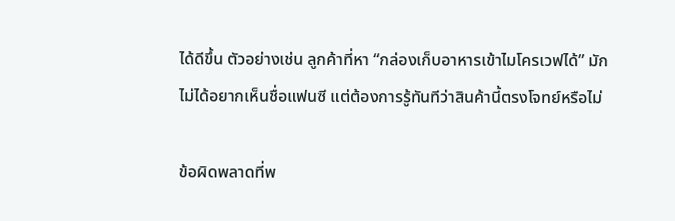ได้ดีขึ้น ตัวอย่างเช่น ลูกค้าที่หา “กล่องเก็บอาหารเข้าไมโครเวฟได้” มักไม่ได้อยากเห็นชื่อแฟนซี แต่ต้องการรู้ทันทีว่าสินค้านี้ตรงโจทย์หรือไม่

ข้อผิดพลาดที่พ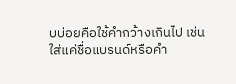บบ่อยคือใช้คำกว้างเกินไป เช่น ใส่แค่ชื่อแบรนด์หรือคำ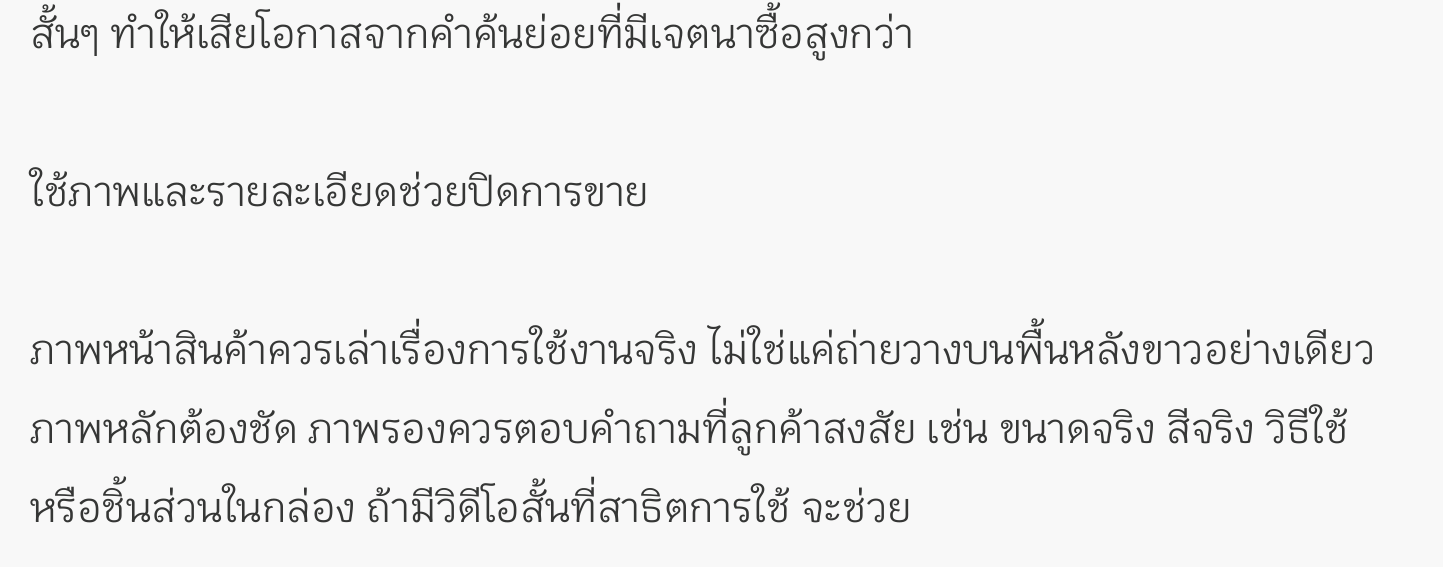สั้นๆ ทำให้เสียโอกาสจากคำค้นย่อยที่มีเจตนาซื้อสูงกว่า

ใช้ภาพและรายละเอียดช่วยปิดการขาย

ภาพหน้าสินค้าควรเล่าเรื่องการใช้งานจริง ไม่ใช่แค่ถ่ายวางบนพื้นหลังขาวอย่างเดียว ภาพหลักต้องชัด ภาพรองควรตอบคำถามที่ลูกค้าสงสัย เช่น ขนาดจริง สีจริง วิธีใช้ หรือชิ้นส่วนในกล่อง ถ้ามีวิดีโอสั้นที่สาธิตการใช้ จะช่วย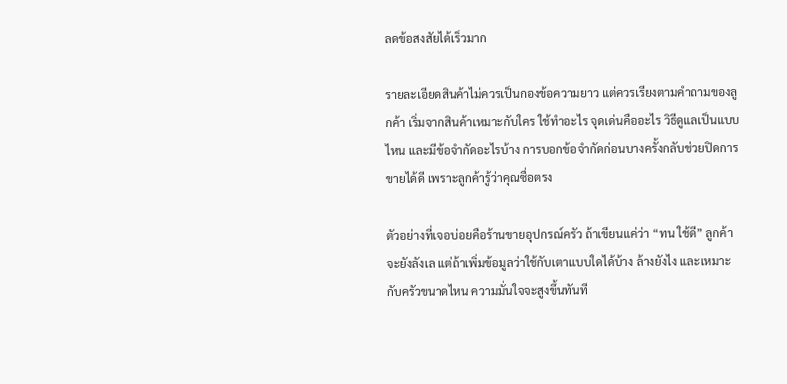ลดข้อสงสัยได้เร็วมาก

รายละเอียดสินค้าไม่ควรเป็นกองข้อความยาว แต่ควรเรียงตามคำถามของลูกค้า เริ่มจากสินค้าเหมาะกับใคร ใช้ทำอะไร จุดเด่นคืออะไร วิธีดูแลเป็นแบบไหน และมีข้อจำกัดอะไรบ้าง การบอกข้อจำกัดก่อนบางครั้งกลับช่วยปิดการขายได้ดี เพราะลูกค้ารู้ว่าคุณซื่อตรง

ตัวอย่างที่เจอบ่อยคือร้านขายอุปกรณ์ครัว ถ้าเขียนแค่ว่า “ทน ใช้ดี” ลูกค้าจะยังลังเล แต่ถ้าเพิ่มข้อมูลว่าใช้กับเตาแบบใดได้บ้าง ล้างยังไง และเหมาะกับครัวขนาดไหน ความมั่นใจจะสูงขึ้นทันที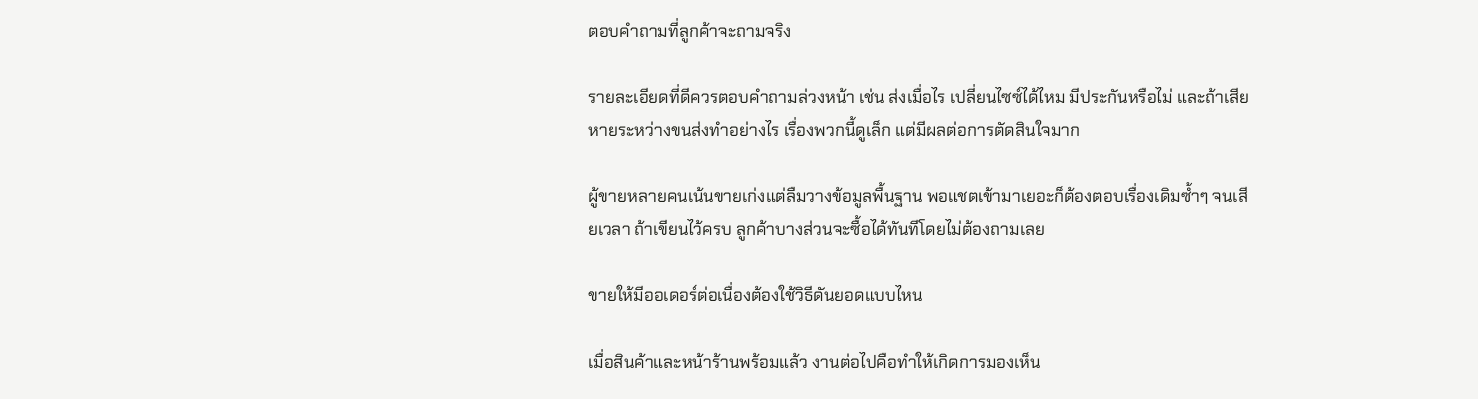ตอบคำถามที่ลูกค้าจะถามจริง

รายละเอียดที่ดีควรตอบคำถามล่วงหน้า เช่น ส่งเมื่อไร เปลี่ยนไซซ์ได้ไหม มีประกันหรือไม่ และถ้าเสียหายระหว่างขนส่งทำอย่างไร เรื่องพวกนี้ดูเล็ก แต่มีผลต่อการตัดสินใจมาก

ผู้ขายหลายคนเน้นขายเก่งแต่ลืมวางข้อมูลพื้นฐาน พอแชตเข้ามาเยอะก็ต้องตอบเรื่องเดิมซ้ำๆ จนเสียเวลา ถ้าเขียนไว้ครบ ลูกค้าบางส่วนจะซื้อได้ทันทีโดยไม่ต้องถามเลย

ขายให้มีออเดอร์ต่อเนื่องต้องใช้วิธีดันยอดแบบไหน

เมื่อสินค้าและหน้าร้านพร้อมแล้ว งานต่อไปคือทำให้เกิดการมองเห็น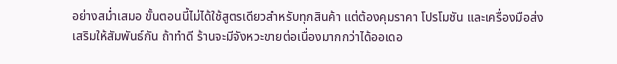อย่างสม่ำเสมอ ขั้นตอนนี้ไม่ได้ใช้สูตรเดียวสำหรับทุกสินค้า แต่ต้องคุมราคา โปรโมชัน และเครื่องมือส่งเสริมให้สัมพันธ์กัน ถ้าทำดี ร้านจะมีจังหวะขายต่อเนื่องมากกว่าได้ออเดอ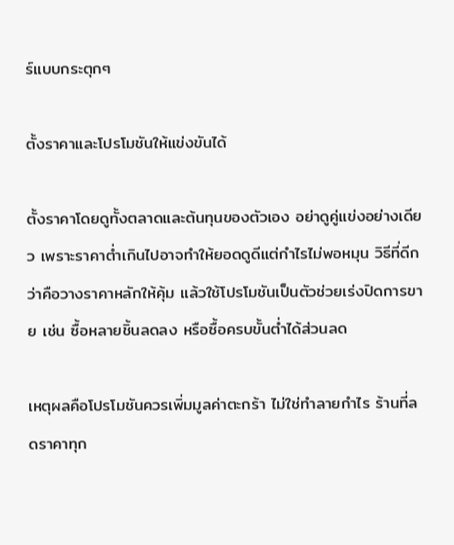ร์แบบกระตุกๆ

ตั้งราคาและโปรโมชันให้แข่งขันได้

ตั้งราคาโดยดูทั้งตลาดและต้นทุนของตัวเอง อย่าดูคู่แข่งอย่างเดียว เพราะราคาต่ำเกินไปอาจทำให้ยอดดูดีแต่กำไรไม่พอหมุน วิธีที่ดีกว่าคือวางราคาหลักให้คุ้ม แล้วใช้โปรโมชันเป็นตัวช่วยเร่งปิดการขาย เช่น ซื้อหลายชิ้นลดลง หรือซื้อครบขั้นต่ำได้ส่วนลด

เหตุผลคือโปรโมชันควรเพิ่มมูลค่าตะกร้า ไม่ใช่ทำลายกำไร ร้านที่ลดราคาทุก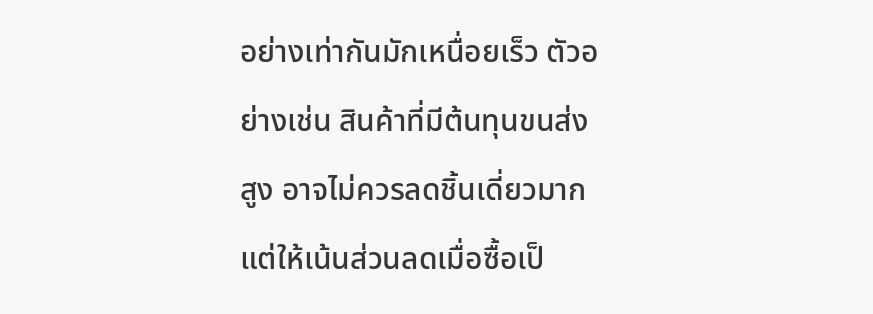อย่างเท่ากันมักเหนื่อยเร็ว ตัวอย่างเช่น สินค้าที่มีต้นทุนขนส่งสูง อาจไม่ควรลดชิ้นเดี่ยวมาก แต่ให้เน้นส่วนลดเมื่อซื้อเป็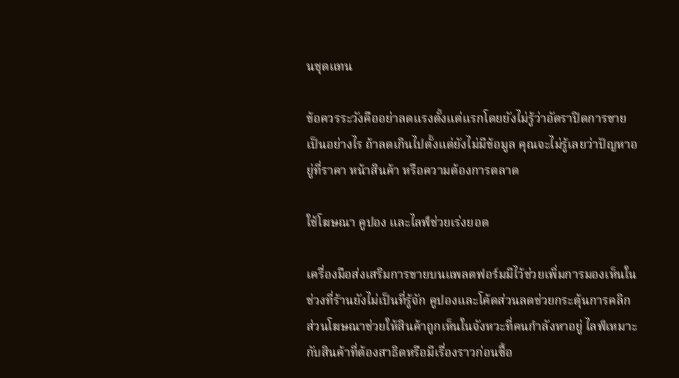นชุดแทน

ข้อควรระวังคืออย่าลดแรงตั้งแต่แรกโดยยังไม่รู้ว่าอัตราปิดการขายเป็นอย่างไร ถ้าลดเกินไปตั้งแต่ยังไม่มีข้อมูล คุณจะไม่รู้เลยว่าปัญหาอยู่ที่ราคา หน้าสินค้า หรือความต้องการตลาด

ใช้โฆษณา คูปอง และไลฟ์ช่วยเร่งยอด

เครื่องมือส่งเสริมการขายบนแพลตฟอร์มมีไว้ช่วยเพิ่มการมองเห็นในช่วงที่ร้านยังไม่เป็นที่รู้จัก คูปองและโค้ดส่วนลดช่วยกระตุ้นการคลิก ส่วนโฆษณาช่วยให้สินค้าถูกเห็นในจังหวะที่คนกำลังหาอยู่ ไลฟ์เหมาะกับสินค้าที่ต้องสาธิตหรือมีเรื่องราวก่อนซื้อ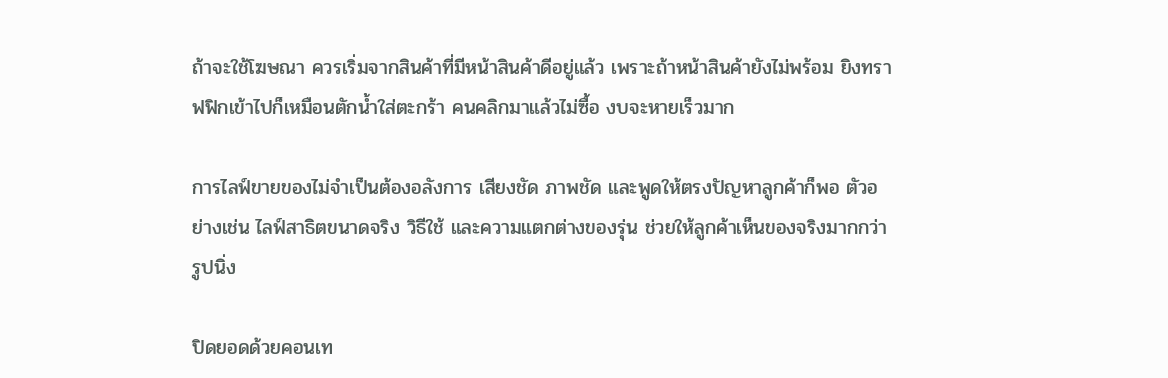ถ้าจะใช้โฆษณา ควรเริ่มจากสินค้าที่มีหน้าสินค้าดีอยู่แล้ว เพราะถ้าหน้าสินค้ายังไม่พร้อม ยิงทราฟฟิกเข้าไปก็เหมือนตักน้ำใส่ตะกร้า คนคลิกมาแล้วไม่ซื้อ งบจะหายเร็วมาก

การไลฟ์ขายของไม่จำเป็นต้องอลังการ เสียงชัด ภาพชัด และพูดให้ตรงปัญหาลูกค้าก็พอ ตัวอย่างเช่น ไลฟ์สาธิตขนาดจริง วิธีใช้ และความแตกต่างของรุ่น ช่วยให้ลูกค้าเห็นของจริงมากกว่ารูปนิ่ง

ปิดยอดด้วยคอนเท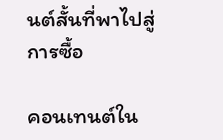นต์สั้นที่พาไปสู่การซื้อ

คอนเทนต์ใน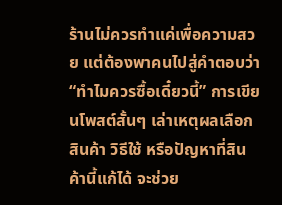ร้านไม่ควรทำแค่เพื่อความสวย แต่ต้องพาคนไปสู่คำตอบว่า “ทำไมควรซื้อเดี๋ยวนี้” การเขียนโพสต์สั้นๆ เล่าเหตุผลเลือกสินค้า วิธีใช้ หรือปัญหาที่สินค้านี้แก้ได้ จะช่วย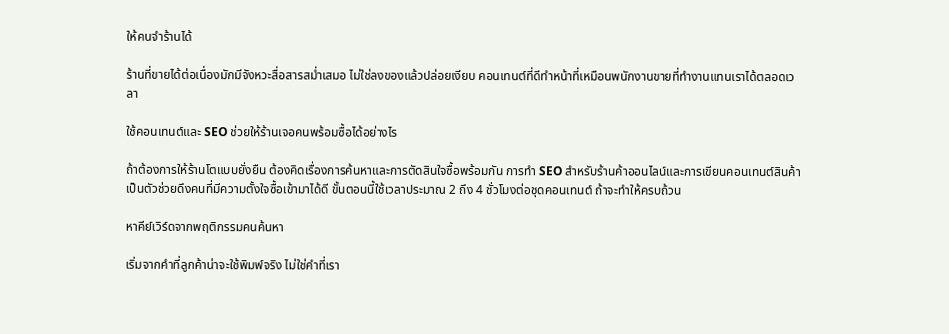ให้คนจำร้านได้

ร้านที่ขายได้ต่อเนื่องมักมีจังหวะสื่อสารสม่ำเสมอ ไม่ใช่ลงของแล้วปล่อยเงียบ คอนเทนต์ที่ดีทำหน้าที่เหมือนพนักงานขายที่ทำงานแทนเราได้ตลอดเวลา

ใช้คอนเทนต์และ SEO ช่วยให้ร้านเจอคนพร้อมซื้อได้อย่างไร

ถ้าต้องการให้ร้านโตแบบยั่งยืน ต้องคิดเรื่องการค้นหาและการตัดสินใจซื้อพร้อมกัน การทำ SEO สำหรับร้านค้าออนไลน์และการเขียนคอนเทนต์สินค้าเป็นตัวช่วยดึงคนที่มีความตั้งใจซื้อเข้ามาได้ดี ขั้นตอนนี้ใช้เวลาประมาณ 2 ถึง 4 ชั่วโมงต่อชุดคอนเทนต์ ถ้าจะทำให้ครบถ้วน

หาคีย์เวิร์ดจากพฤติกรรมคนค้นหา

เริ่มจากคำที่ลูกค้าน่าจะใช้พิมพ์จริง ไม่ใช่คำที่เรา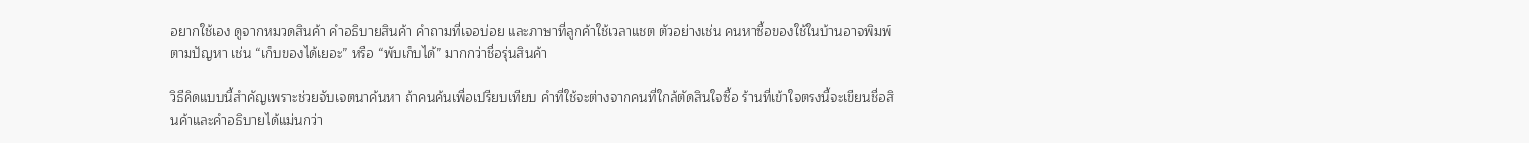อยากใช้เอง ดูจากหมวดสินค้า คำอธิบายสินค้า คำถามที่เจอบ่อย และภาษาที่ลูกค้าใช้เวลาแชต ตัวอย่างเช่น คนหาซื้อของใช้ในบ้านอาจพิมพ์ตามปัญหา เช่น “เก็บของได้เยอะ” หรือ “พับเก็บได้” มากกว่าชื่อรุ่นสินค้า

วิธีคิดแบบนี้สำคัญเพราะช่วยจับเจตนาค้นหา ถ้าคนค้นเพื่อเปรียบเทียบ คำที่ใช้จะต่างจากคนที่ใกล้ตัดสินใจซื้อ ร้านที่เข้าใจตรงนี้จะเขียนชื่อสินค้าและคำอธิบายได้แม่นกว่า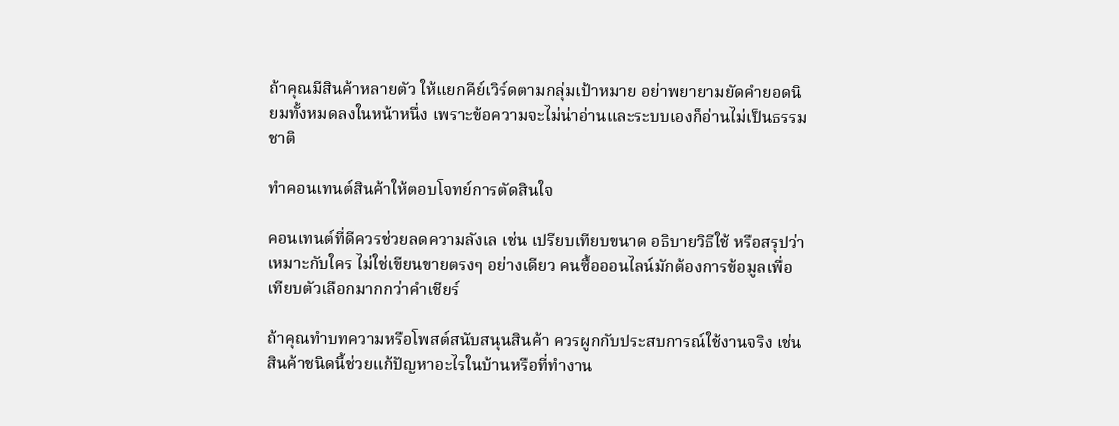ถ้าคุณมีสินค้าหลายตัว ให้แยกคีย์เวิร์ดตามกลุ่มเป้าหมาย อย่าพยายามยัดคำยอดนิยมทั้งหมดลงในหน้าหนึ่ง เพราะข้อความจะไม่น่าอ่านและระบบเองก็อ่านไม่เป็นธรรมชาติ

ทำคอนเทนต์สินค้าให้ตอบโจทย์การตัดสินใจ

คอนเทนต์ที่ดีควรช่วยลดความลังเล เช่น เปรียบเทียบขนาด อธิบายวิธีใช้ หรือสรุปว่าเหมาะกับใคร ไม่ใช่เขียนขายตรงๆ อย่างเดียว คนซื้อออนไลน์มักต้องการข้อมูลเพื่อเทียบตัวเลือกมากกว่าคำเชียร์

ถ้าคุณทำบทความหรือโพสต์สนับสนุนสินค้า ควรผูกกับประสบการณ์ใช้งานจริง เช่น สินค้าชนิดนี้ช่วยแก้ปัญหาอะไรในบ้านหรือที่ทำงาน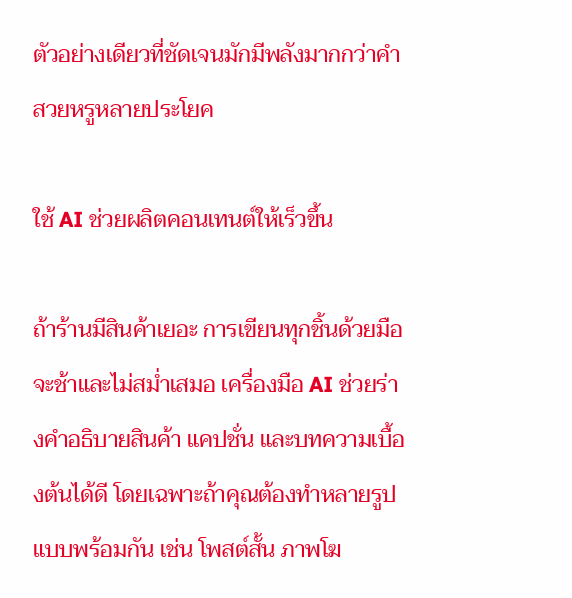ตัวอย่างเดียวที่ชัดเจนมักมีพลังมากกว่าคำสวยหรูหลายประโยค

ใช้ AI ช่วยผลิตคอนเทนต์ให้เร็วขึ้น

ถ้าร้านมีสินค้าเยอะ การเขียนทุกชิ้นด้วยมือจะช้าและไม่สม่ำเสมอ เครื่องมือ AI ช่วยร่างคำอธิบายสินค้า แคปชั่น และบทความเบื้องต้นได้ดี โดยเฉพาะถ้าคุณต้องทำหลายรูปแบบพร้อมกัน เช่น โพสต์สั้น ภาพโฆ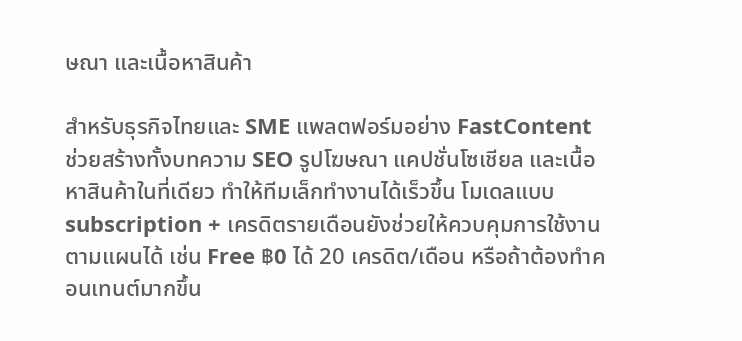ษณา และเนื้อหาสินค้า

สำหรับธุรกิจไทยและ SME แพลตฟอร์มอย่าง FastContent ช่วยสร้างทั้งบทความ SEO รูปโฆษณา แคปชั่นโซเชียล และเนื้อหาสินค้าในที่เดียว ทำให้ทีมเล็กทำงานได้เร็วขึ้น โมเดลแบบ subscription + เครดิตรายเดือนยังช่วยให้ควบคุมการใช้งานตามแผนได้ เช่น Free ฿0 ได้ 20 เครดิต/เดือน หรือถ้าต้องทำคอนเทนต์มากขึ้น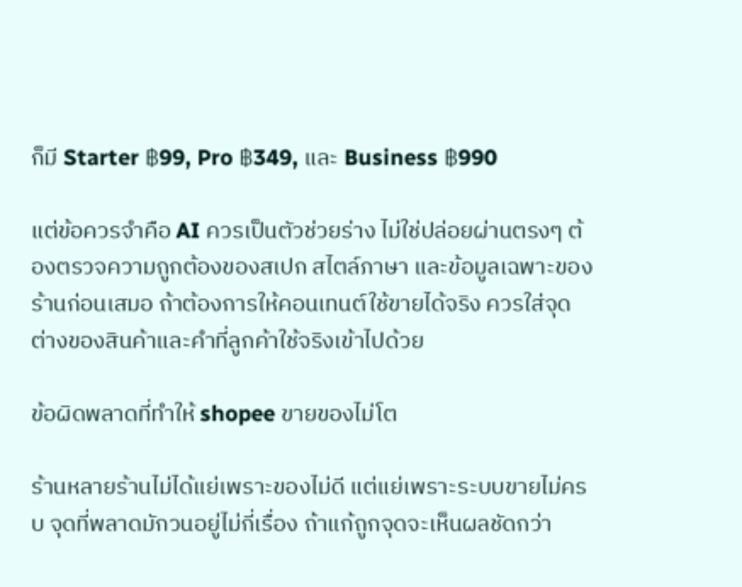ก็มี Starter ฿99, Pro ฿349, และ Business ฿990

แต่ข้อควรจำคือ AI ควรเป็นตัวช่วยร่าง ไม่ใช่ปล่อยผ่านตรงๆ ต้องตรวจความถูกต้องของสเปก สไตล์ภาษา และข้อมูลเฉพาะของร้านก่อนเสมอ ถ้าต้องการให้คอนเทนต์ใช้ขายได้จริง ควรใส่จุดต่างของสินค้าและคำที่ลูกค้าใช้จริงเข้าไปด้วย

ข้อผิดพลาดที่ทำให้ shopee ขายของไม่โต

ร้านหลายร้านไม่ได้แย่เพราะของไม่ดี แต่แย่เพราะระบบขายไม่ครบ จุดที่พลาดมักวนอยู่ไม่กี่เรื่อง ถ้าแก้ถูกจุดจะเห็นผลชัดกว่า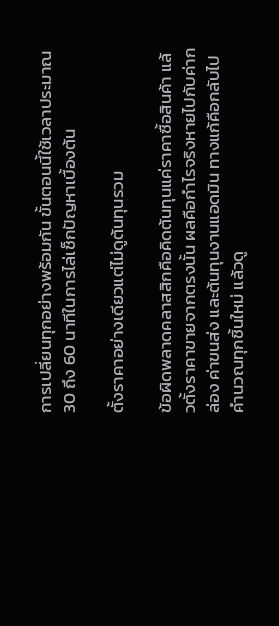การเปลี่ยนทุกอย่างพร้อมกัน ขั้นตอนนี้ใช้เวลาประมาณ 30 ถึง 60 นาทีในการไล่เช็กปัญหาเบื้องต้น

ตั้งราคาอย่างเดียวแต่ไม่ดูต้นทุนรวม

ข้อผิดพลาดคลาสสิกคือคิดต้นทุนแค่ราคาซื้อสินค้า แล้วตั้งราคาขายจากตรงนั้น ผลคือกำไรจริงหายไปกับค่ากล่อง ค่าขนส่ง และต้นทุนงานแอดมิน ทางแก้คือกลับไปคำนวณทุกชิ้นใหม่ แล้วดู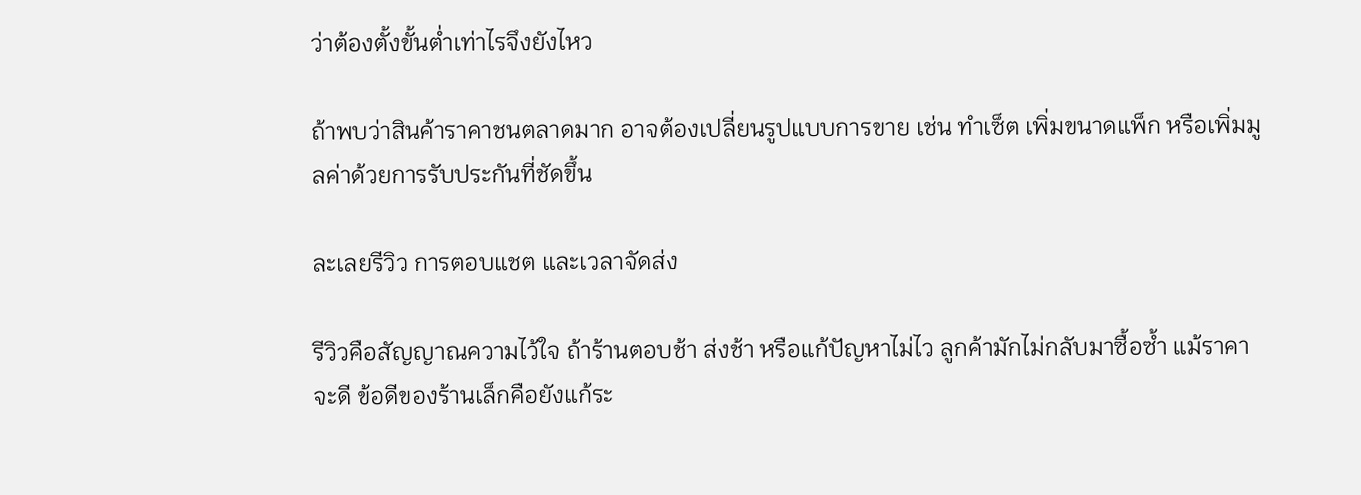ว่าต้องตั้งขั้นต่ำเท่าไรจึงยังไหว

ถ้าพบว่าสินค้าราคาชนตลาดมาก อาจต้องเปลี่ยนรูปแบบการขาย เช่น ทำเซ็ต เพิ่มขนาดแพ็ก หรือเพิ่มมูลค่าด้วยการรับประกันที่ชัดขึ้น

ละเลยรีวิว การตอบแชต และเวลาจัดส่ง

รีวิวคือสัญญาณความไว้ใจ ถ้าร้านตอบช้า ส่งช้า หรือแก้ปัญหาไม่ไว ลูกค้ามักไม่กลับมาซื้อซ้ำ แม้ราคาจะดี ข้อดีของร้านเล็กคือยังแก้ระ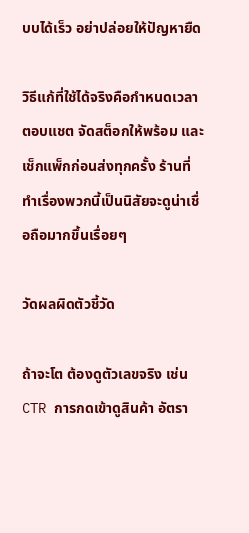บบได้เร็ว อย่าปล่อยให้ปัญหายืด

วิธีแก้ที่ใช้ได้จริงคือกำหนดเวลาตอบแชต จัดสต็อกให้พร้อม และเช็กแพ็กก่อนส่งทุกครั้ง ร้านที่ทำเรื่องพวกนี้เป็นนิสัยจะดูน่าเชื่อถือมากขึ้นเรื่อยๆ

วัดผลผิดตัวชี้วัด

ถ้าจะโต ต้องดูตัวเลขจริง เช่น CTR การกดเข้าดูสินค้า อัตรา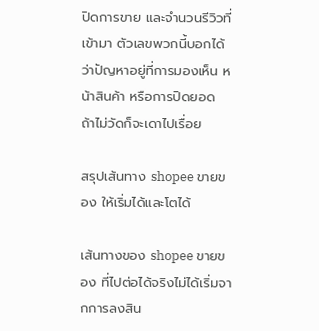ปิดการขาย และจำนวนรีวิวที่เข้ามา ตัวเลขพวกนี้บอกได้ว่าปัญหาอยู่ที่การมองเห็น หน้าสินค้า หรือการปิดยอด ถ้าไม่วัดก็จะเดาไปเรื่อย

สรุปเส้นทาง shopee ขายของ ให้เริ่มได้และโตได้

เส้นทางของ shopee ขายของ ที่ไปต่อได้จริงไม่ได้เริ่มจากการลงสิน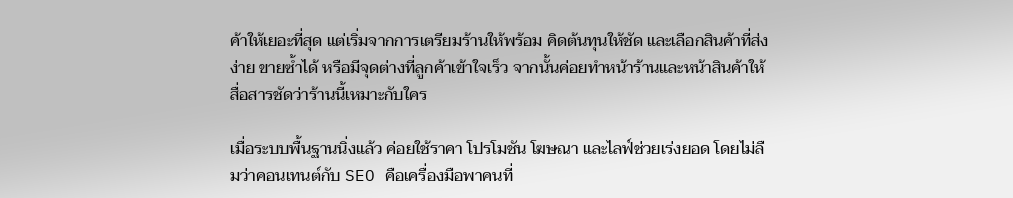ค้าให้เยอะที่สุด แต่เริ่มจากการเตรียมร้านให้พร้อม คิดต้นทุนให้ชัด และเลือกสินค้าที่ส่งง่าย ขายซ้ำได้ หรือมีจุดต่างที่ลูกค้าเข้าใจเร็ว จากนั้นค่อยทำหน้าร้านและหน้าสินค้าให้สื่อสารชัดว่าร้านนี้เหมาะกับใคร

เมื่อระบบพื้นฐานนิ่งแล้ว ค่อยใช้ราคา โปรโมชัน โฆษณา และไลฟ์ช่วยเร่งยอด โดยไม่ลืมว่าคอนเทนต์กับ SEO คือเครื่องมือพาคนที่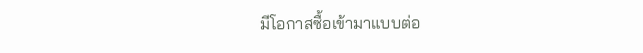มีโอกาสซื้อเข้ามาแบบต่อ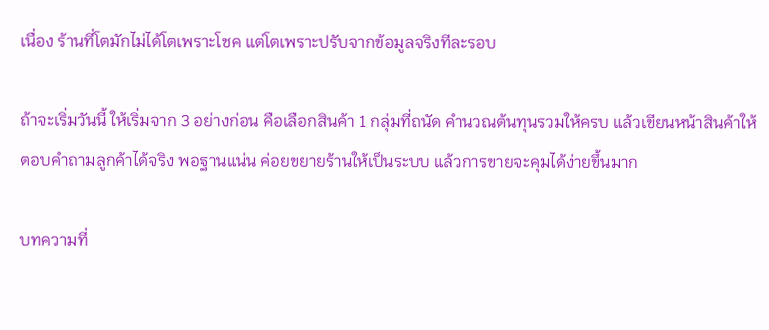เนื่อง ร้านที่โตมักไม่ได้โตเพราะโชค แต่โตเพราะปรับจากข้อมูลจริงทีละรอบ

ถ้าจะเริ่มวันนี้ ให้เริ่มจาก 3 อย่างก่อน คือเลือกสินค้า 1 กลุ่มที่ถนัด คำนวณต้นทุนรวมให้ครบ แล้วเขียนหน้าสินค้าให้ตอบคำถามลูกค้าได้จริง พอฐานแน่น ค่อยขยายร้านให้เป็นระบบ แล้วการขายจะคุมได้ง่ายขึ้นมาก

บทความที่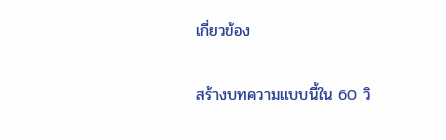เกี่ยวข้อง

สร้างบทความแบบนี้ใน 60 วิ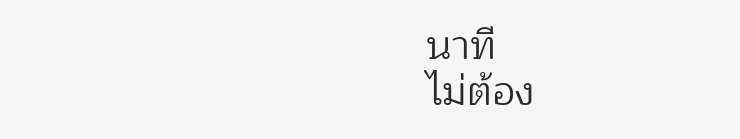นาที
ไม่ต้อง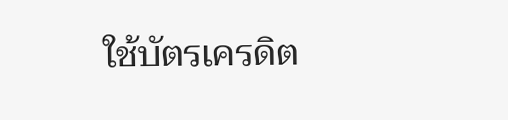ใช้บัตรเครดิต